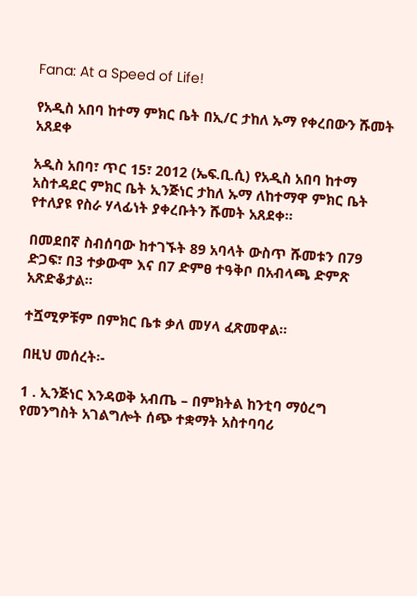Fana: At a Speed of Life!

የአዲስ አበባ ከተማ ምክር ቤት በኢ/ር ታከለ ኡማ የቀረበውን ሹመት አጸደቀ

አዲስ አበባ፣ ጥር 15፣ 2012 (ኤፍ.ቢ.ሲ) የአዲስ አበባ ከተማ አስተዳደር ምክር ቤት ኢንጅነር ታከለ ኡማ ለከተማዋ ምክር ቤት የተለያዩ የስራ ሃላፊነት ያቀረቡትን ሹመት አጸደቀ።

በመደበኛ ስብሰባው ከተገኙት 89 አባላት ውስጥ ሹመቱን በ79 ድጋፍ፣ በ3 ተቃውሞ እና በ7 ድምፀ ተዓቅቦ በአብላጫ ድምጽ አጽድቆታል።

ተሿሚዎቹም በምክር ቤቱ ቃለ መሃላ ፈጽመዋል።

በዚህ መሰረት፡-

1 . ኢንጅነር እንዳወቅ አብጤ – በምክትል ከንቲባ ማዕረግ የመንግስት አገልግሎት ሰጭ ተቋማት አስተባባሪ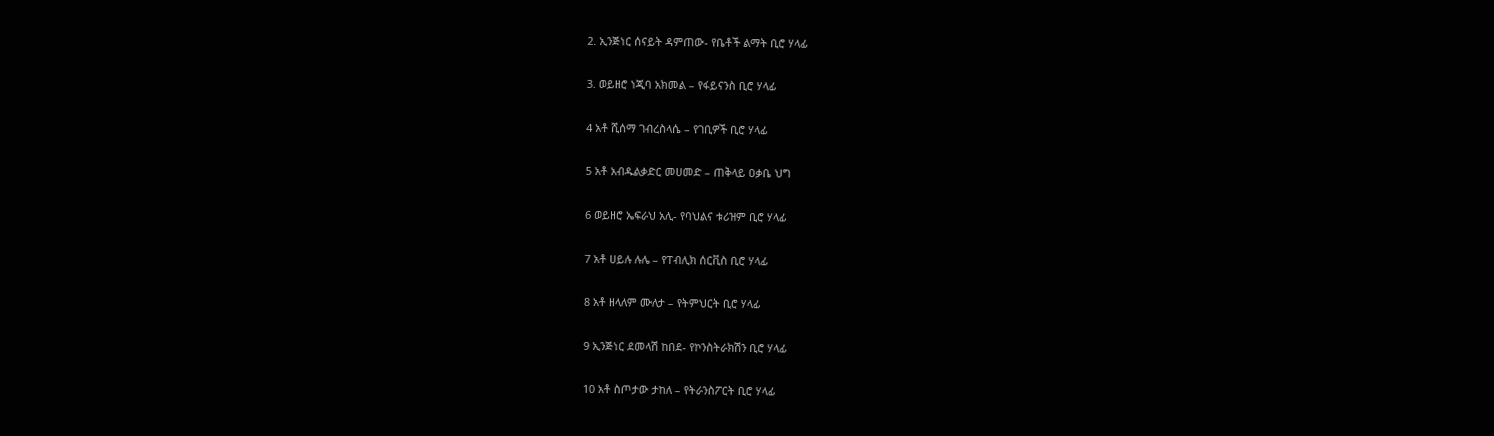2. ኢንጅነር ሰናይት ዳምጠው- የቤቶች ልማት ቢሮ ሃላፊ

3. ወይዘሮ ነጂባ አክመል – የፋይናንስ ቢሮ ሃላፊ

4 አቶ ሺሰማ ገብረስላሴ – የገቢዎች ቢሮ ሃላፊ

5 አቶ አብዱልቃድር መሀመድ – ጠቅላይ ዐቃቤ ህግ

6 ወይዘሮ ኤፍራህ አሊ- የባህልና ቱሪዝም ቢሮ ሃላፊ

7 አቶ ሀይሉ ሉሌ – የፐብሊክ ሰርቪስ ቢሮ ሃላፊ

8 አቶ ዘላለም ሙለታ – የትምህርት ቢሮ ሃላፊ

9 ኢንጅነር ደመላሽ ከበደ- የኮንስትራክሽን ቢሮ ሃላፊ

10 አቶ ስጦታው ታከለ – የትራንስፖርት ቢሮ ሃላፊ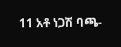11 አቶ ነጋሽ ባጫ-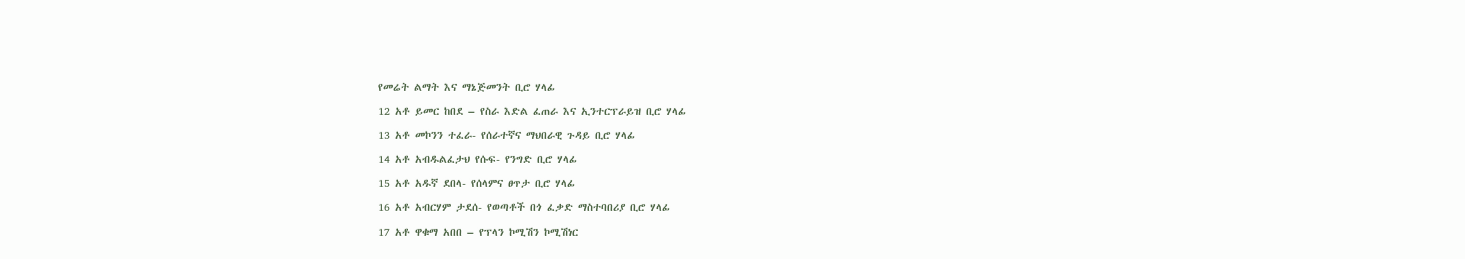የመሬት ልማት እና ማኔጅመንት ቢሮ ሃላፊ

12 አቶ ይመር ከበደ – የስራ እድል ፈጠራ እና ኢንተርፕራይዝ ቢሮ ሃላፊ

13 አቶ መኮንን ተፈራ- የሰራተኛና ማህበራዊ ጉዳይ ቢሮ ሃላፊ

14 አቶ አብዱልፈታህ የሱፍ- የንግድ ቢሮ ሃላፊ

15 አቶ አዱኛ ደበላ- የሰላምና ፀጥታ ቢሮ ሃላፊ

16 አቶ አብርሃም ታደሰ- የወጣቶች በጎ ፈቃድ ማስተባበሪያ ቢሮ ሃላፊ

17 አቶ ዋቁማ አበበ – የፕላን ኮሚሽን ኮሚሽነር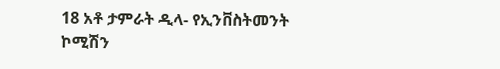18 አቶ ታምራት ዲላ- የኢንቨስትመንት ኮሚሽን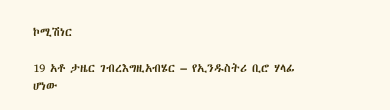ኮሚሽነር

19 አቶ ታዜር ገብረእግዚአብሄር – የኢንዱስትሪ ቢሮ ሃላፊ ሆነው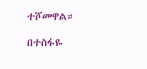ተሾመዋል።

በተስፋዬ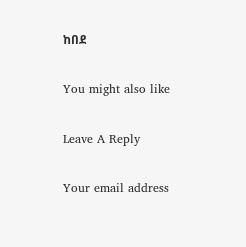ከበደ

You might also like

Leave A Reply

Your email address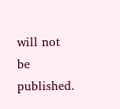will not be published.